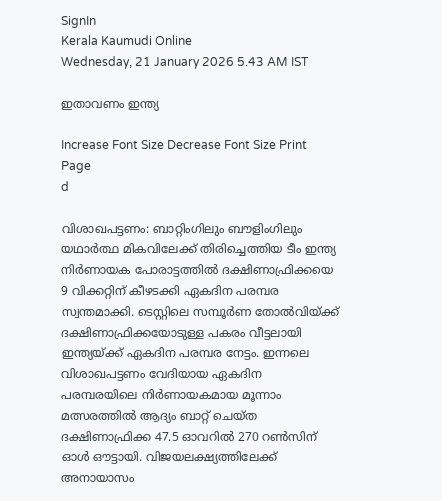SignIn
Kerala Kaumudi Online
Wednesday, 21 January 2026 5.43 AM IST

ഇതാവണം ഇന്ത്യ

Increase Font Size Decrease Font Size Print Page
d

വിശാഖപട്ടണം: ബാറ്റിംഗിലും ബൗളിംഗിലും യഥാർത്ഥ മികവിലേക്ക് തിരിച്ചെത്തിയ ടീം ഇന്ത്യ നിർണായക പോരാട്ടത്തിൽ ദക്ഷിണാഫ്രിക്കയെ 9 വിക്കറ്റിന് കീഴടക്കി ഏകദിന പരമ്പര സ്വന്തമാക്കി. ടെസ്റ്റിലെ സമ്പൂർണ തോൽവിയ്ക്ക് ദക്ഷിണാഫ്രിക്കയോടുള്ള പകരം വീട്ടലായി ഇന്ത്യയ്‌ക്ക് ഏകദിന പരമ്പര നേട്ടം. ഇന്നലെ വിശാഖപട്ടണം വേദിയായ ഏകദിന പരമ്പരയിലെ നിർണായകമായ മൂന്നാം മത്സരത്തിൽ ആദ്യം ബാറ്റ് ചെയ്ത ദക്ഷിണാഫ്രിക്ക 47.5 ഓവറിൽ 270 റൺസിന് ഓൾ ഔട്ടായി. വിജയലക്ഷ്യത്തിലേക്ക് അനായാസം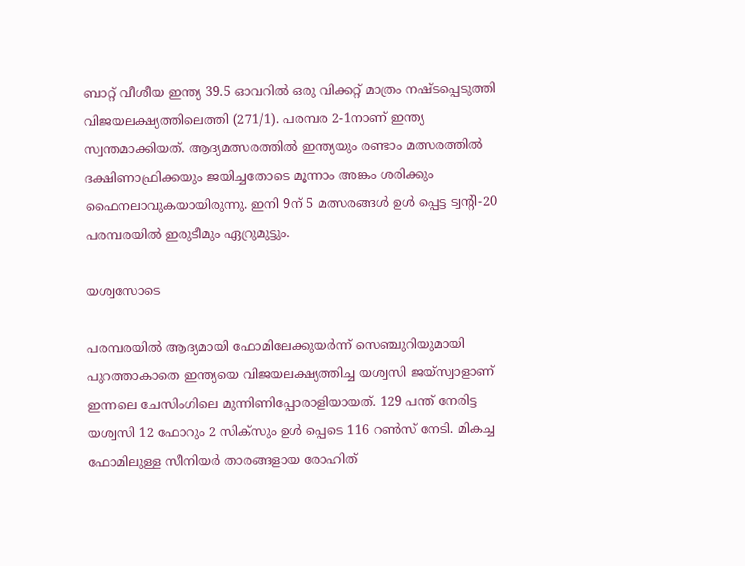ബാറ്റ് വീശീയ ഇന്ത്യ 39.5 ഓവറിൽ ഒരു വിക്കറ്റ് മാത്രം നഷ്‌ടപ്പെടുത്തി വിജയലക്ഷ്യത്തിലെത്തി (271/1). പരമ്പര 2-1നാണ് ഇന്ത്യ സ്വന്തമാക്കിയത്. ആദ്യമത്സരത്തിൽ ഇന്ത്യയും രണ്ടാം മത്സരത്തിൽ ദക്ഷിണാഫ്രിക്കയും ജയിച്ചതോടെ മൂന്നാം അങ്കം ശരിക്കും ഫൈനലാവുകയായിരുന്നു. ഇനി 9ന് 5 മത്സരങ്ങൾ ഉൾ പ്പെട്ട ട്വന്റി-20 പരമ്പരയിൽ ഇരുടീമും ഏറ്രുമുട്ടും.

യശ്വസോടെ

പരമ്പരയിൽ ആദ്യമായി ഫോമിലേക്കുയർന്ന് സെഞ്ചുറിയുമായി പുറത്താകാതെ ഇന്ത്യയെ വിജയലക്ഷ്യത്തിച്ച യശ്വസി ജയ്സ്വാളാണ് ഇന്നലെ ചേസിംഗിലെ മുന്നിണിപ്പോരാളിയായത്. 129 പന്ത് നേരിട്ട യശ്വസി 12 ഫോറും 2 സിക്സും ഉൾ പ്പെടെ 116 റൺസ് നേടി. മികച്ച ഫോമിലുള്ള സീനിയർ താരങ്ങളായ രോഹിത്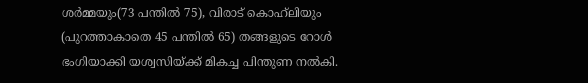ശർമ്മയും(73 പന്തിൽ 75), വിരാട് കൊഹ്‌ലിയും (പുറത്താകാതെ 45 പന്തിൽ 65) തങ്ങളുടെ റോൾ ഭംഗിയാക്കി യശ്വസിയ്ക്ക് മികച്ച പിന്തുണ നൽകി.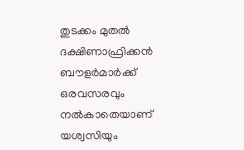തുടക്കം മുതൽ ദക്ഷിണാഫ്രിക്കൻ ബൗളർമാർക്ക് ഒരവസരവും നൽകാതെയാണ് യശ്വസിയും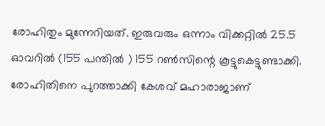രോഹിതും മുന്നേറിയത്. ഇരുവരും ഒന്നാം വിക്കറ്റിൽ 25.5 ഓവറിൽ (155 പന്തിൽ ) 155 റൺസിന്റെ കൂട്ടുകെട്ടുണ്ടാക്കി. രോഹിതിനെ പുറത്താക്കി കേശവ് മഹാരാജാണ്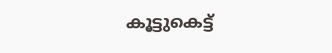കൂട്ടുകെട്ട്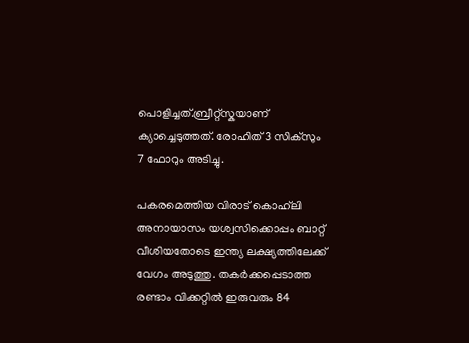പൊളിച്ചത്.ബ്രീറ്റ്‌സ്കയാണ് ക്യാച്ചെടുത്തത്. രോഹിത് 3 സിക്സും 7 ഫോറും അടിച്ചു.

പകരമെത്തിയ വിരാട് കൊഹ്‌ലി അനായാസം യശ്വസിക്കൊപ്പം ബാറ്റ് വീശിയതോടെ ഇന്ത്യ ലക്ഷ്യത്തിലേക്ക് വേഗം അടുത്തു. തകർക്കപ്പെടാത്ത രണ്ടാം വിക്കറ്റിൽ ഇരുവരും 84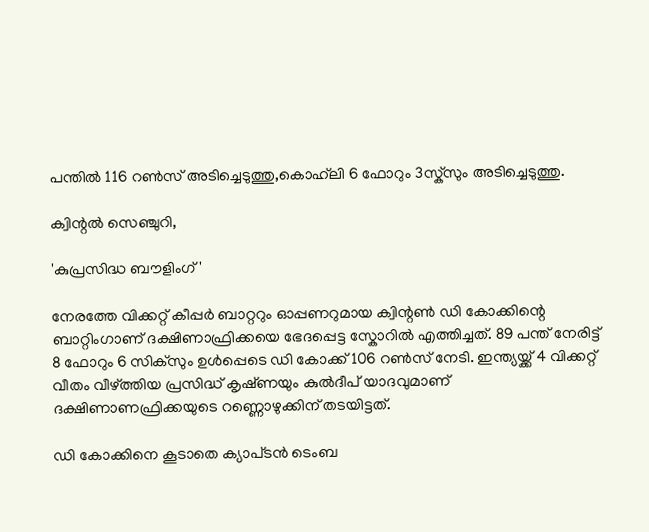പന്തിൽ 116 റൺസ് അടിച്ചെടുത്തു,കൊഹ്‌ലി 6 ഫോറും 3സ്ക്സും അടിച്ചെടുത്തു.

ക്വിന്റൽ സെഞ്ചുറി,

'കുപ്രസിദ്ധ ബൗളിംഗ്'

നേരത്തേ വിക്കറ്റ് കീപ്പർ ബാറ്ററും ഓപ്പണറുമായ ക്വിന്റൺ ഡി കോക്കിന്റെ ബാറ്റിംഗാണ് ദക്ഷിണാഫ്രിക്കയെ ഭേദപ്പെട്ട സ്കോറിൽ എത്തിച്ചത്. 89 പന്ത് നേരിട്ട് 8 ഫോറും 6 സിക്സും ഉൾപ്പെടെ ഡി കോക്ക് 106 റൺസ് നേടി. ഇന്ത്യയ്ക്ക് 4 വിക്കറ്റ് വീതം വീഴ്‌ത്തിയ പ്രസിദ്ധ് കൃഷ്‌ണയും കുൽദീപ് യാദവുമാണ് ദക്ഷിണാണഫ്രിക്കയുടെ റണ്ണൊഴുക്കിന് തടയിട്ടത്.

ഡി കോക്കിനെ കൂടാതെ ക്യാപ്‌ടൻ ടെംബ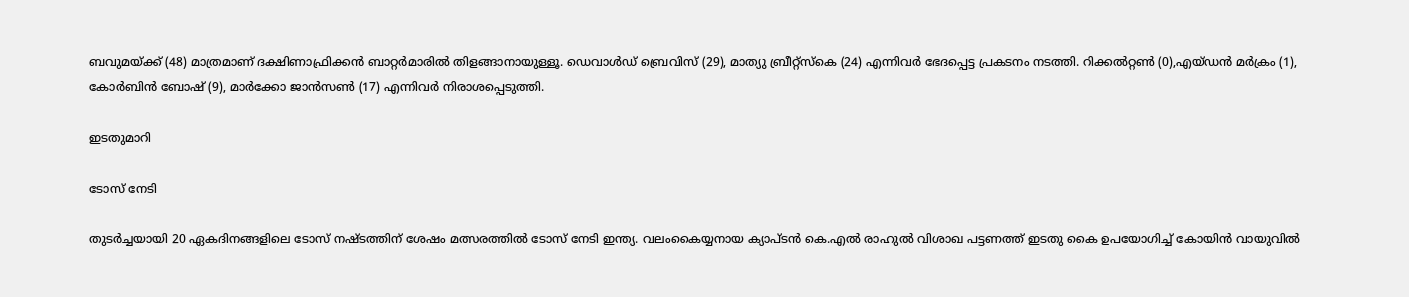ബവുമയ്ക്ക് (48) മാത്രമാണ് ദക്ഷിണാഫ്രിക്കൻ ബാറ്റർമാരിൽ തിളങ്ങാനായുള്ളൂ. ഡെവാൾഡ് ബ്രെവിസ് (29), മാത്യു ബ്രീറ്റ്‌സ്കെ (24) എന്നിവർ ഭേദപ്പെട്ട പ്രകടനം നടത്തി. റിക്കൽറ്റൺ (0),എയ്‌ഡൻ മർക്രം (1), കോർബിൻ ബോഷ് (9), മാർക്കോ ജാൻസൺ (17) എന്നിവർ നിരാശപ്പെടുത്തി.

ഇടതുമാറി

ടോസ് നേടി

തുടർച്ചയായി 20 ഏകദിനങ്ങളിലെ ടോസ് നഷ്‌ടത്തിന് ശേഷം മത്സരത്തിൽ ടോസ് നേടി ഇന്ത്യ. വലംകൈയ്യനായ ക്യാപ്ടൻ കെ.എൽ രാഹുൽ വിശാഖ പട്ടണത്ത് ഇടതു കൈ ഉപയോഗിച്ച് കോയിൻ വായുവിൽ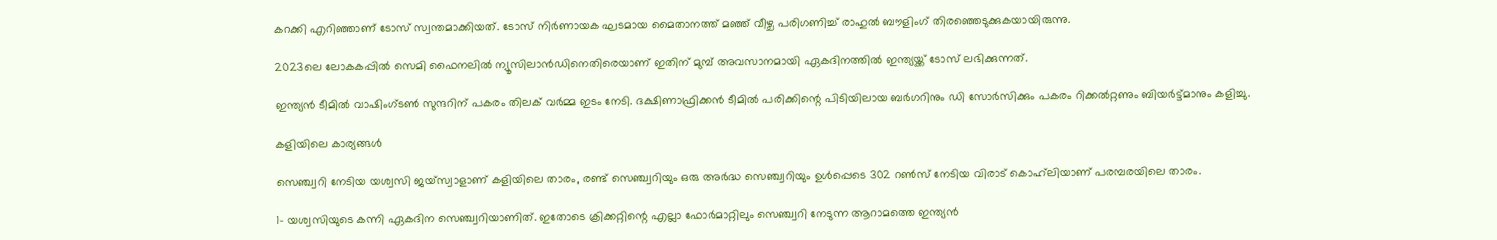കറക്കി എറിഞ്ഞാണ് ടോസ് സ്വന്തമാക്കിയത്. ടോസ് നിർണായക ഘടമായ മൈതാനത്ത് മഞ്ഞ് വീഴ്ച പരിഗണിച്ച് രാഹുൽ ബൗളിംഗ് തിരഞ്ഞെടുക്കുകയായിരുന്നു.

2023ലെ ലോകകപ്പിൽ സെമി ഫൈനലിൽ ന്യൂസിലാൻഡിനെതിരെയാണ് ഇതിന് മുമ്പ് അവസാനമായി ഏകദിനത്തിൽ ഇന്ത്യയ്ക്ക് ടോസ് ലഭിക്കുന്നത്.

ഇന്ത്യൻ ടീമിൽ വാഷിംഗ്ടൺ സുന്ദറിന് പകരം തിലക് വർമ്മ ഇടം നേടി. ദക്ഷിണാഫ്രിക്കൻ ടീമിൽ പരിക്കിന്റെ പിടിയിലായ ബർഗറിനും ഡി സോർസിക്കും പകരം റിക്കൽറ്റണും ബിയർട്ട്മാനും കളിച്ചു.

കളിയിലെ കാര്യങ്ങൾ

സെഞ്ച്വറി നേടിയ യശ്വസി ജയ്‌സ്വാളാണ് കളിയിലെ താരം, രണ്ട് സെഞ്ച്വറിയും ഒരു അർദ്ധ സെഞ്ച്വറിയും ഉൾപ്പെടെ 302 റൺസ് നേടിയ വിരാട് കൊഹ്‌ലിയാണ് പരമ്പരയിലെ താരം.

1- യശ്വസിയുടെ കന്നി ഏകദിന സെഞ്ച്വറിയാണിത്. ഇതോടെ ക്രിക്കറ്റിന്റെ എല്ലാ ഫോർമാറ്റിലും സെഞ്ച്വറി നേടുന്ന ആറാമത്തെ ഇന്ത്യൻ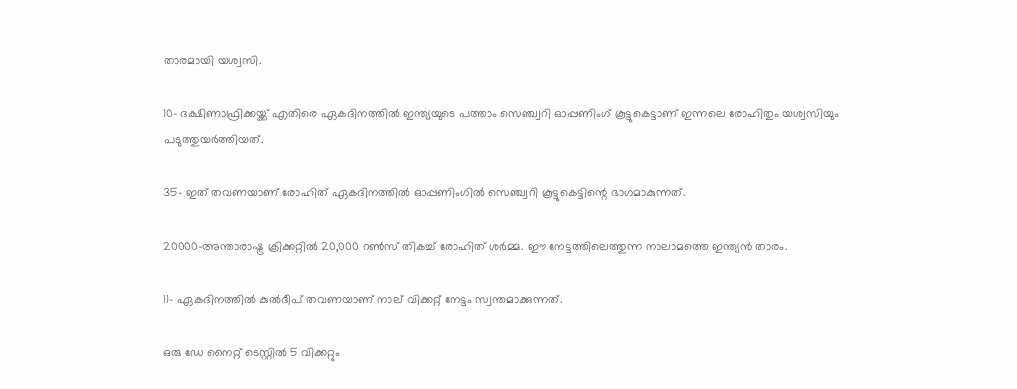താരമായി യശ്വസി.

10- ദക്ഷിണാഫ്രിക്കയ്ക്ക് എതിരെ ഏകദിനത്തിൽ ഇന്ത്യയുടെ പത്താം സെഞ്ച്വറി ഓപ്പണിംഗ് കൂട്ടുകെട്ടാണ് ഇന്നലെ രോഹിതും യശ്വസിയും പടുത്തുയർത്തിയത്.

35- ഇത് തവണയാണ് രോഹിത് ഏകദിനത്തിൽ ഓപ്പണിംഗിൽ സെഞ്ച്വറി കൂട്ടുകെട്ടിന്റെ ഭാഗമാകുന്നത്.

20000-അന്താരാഷ്ട്ര ക്രിക്കറ്റിൽ 20,000 റൺസ് തികച്ച് രോഹിത് ശർമ്മ. ഈ നേട്ടത്തിലെത്തുന്ന നാലാമത്തെ ഇന്ത്യൻ താരം.

11- ഏകദിനത്തിൽ കുൽദീപ് തവണയാണ് നാല് വിക്കറ്റ് നേട്ടം സ്വന്തമാക്കുന്നത്.

ഒരു ഡേ നൈറ്റ് ടെസ്റ്റിൽ 5 വിക്കറ്റും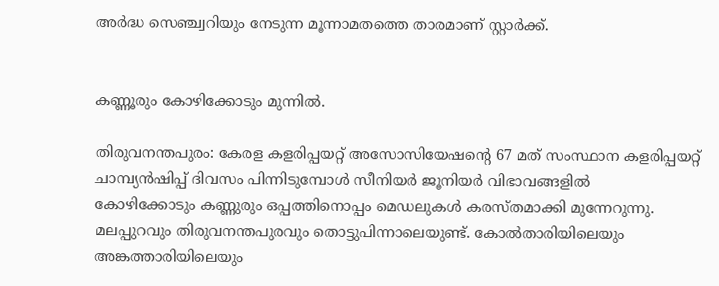അർദ്ധ സെഞ്ച്വറിയും നേടുന്ന മൂന്നാമതത്തെ താരമാണ് സ്റ്റാർക്ക്.


കണ്ണൂരും കോഴിക്കോടും മുന്നിൽ.

തിരുവനന്തപുരം: കേരള കളരിപ്പയറ്റ് അസോസിയേഷന്റെ 67 മത് സംസ്ഥാന കളരിപ്പയറ്റ് ചാമ്പ്യൻഷിപ്പ് ദിവസം പിന്നിടുമ്പോൾ സീനിയർ ജൂനിയർ വിഭാവങ്ങളിൽ
കോഴിക്കോടും കണ്ണുരും ഒപ്പത്തിനൊപ്പം മെഡലുകൾ കരസ്തമാക്കി മുന്നേറുന്നു. മലപ്പുറവും തിരുവനന്തപുരവും തൊട്ടുപിന്നാലെയുണ്ട്. കോൽതാരിയിലെയും അങ്കത്താരിയിലെയും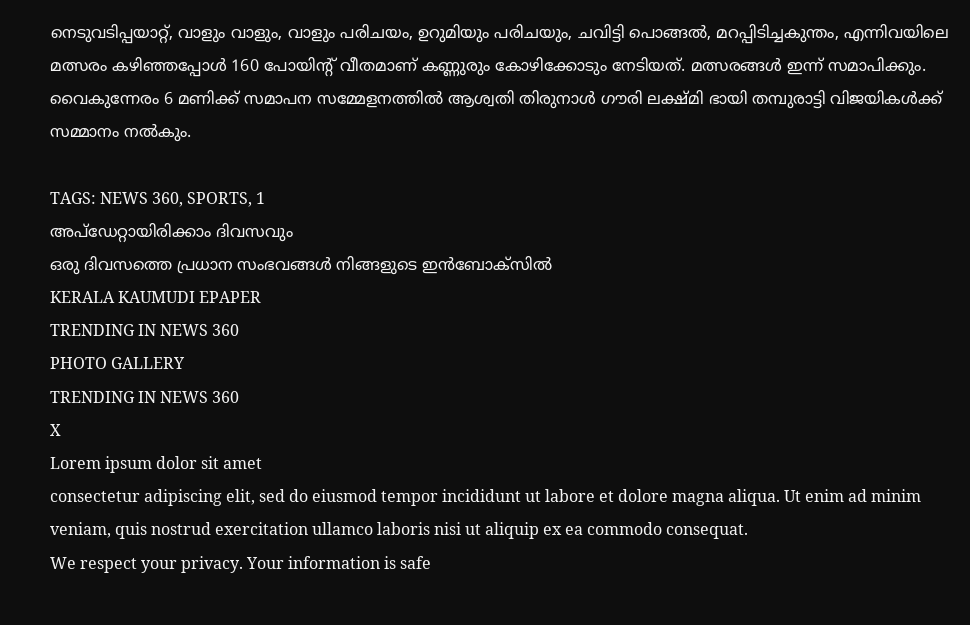നെടുവടിപ്പയാറ്റ്, വാളും വാളും, വാളും പരിചയം, ഉറുമിയും പരിചയും, ചവിട്ടി പൊങ്ങൽ, മറപ്പിടിച്ചകുന്തം, എന്നിവയിലെ മത്സരം കഴിഞ്ഞപ്പോൾ 160 പോയിന്റ് വീതമാണ് കണ്ണുരും കോഴിക്കോടും നേടിയത്. മത്സരങ്ങൾ ഇന്ന് സമാപിക്കും. വൈകുന്നേരം 6 മണിക്ക് സമാപന സമ്മേളനത്തിൽ ആശ്വതി തിരുനാൾ ഗൗരി ലക്ഷ്മി ഭായി തമ്പുരാട്ടി വിജയികൾക്ക് സമ്മാനം നൽകും.

TAGS: NEWS 360, SPORTS, 1
അപ്ഡേറ്റായിരിക്കാം ദിവസവും
ഒരു ദിവസത്തെ പ്രധാന സംഭവങ്ങൾ നിങ്ങളുടെ ഇൻബോക്സിൽ
KERALA KAUMUDI EPAPER
TRENDING IN NEWS 360
PHOTO GALLERY
TRENDING IN NEWS 360
X
Lorem ipsum dolor sit amet
consectetur adipiscing elit, sed do eiusmod tempor incididunt ut labore et dolore magna aliqua. Ut enim ad minim veniam, quis nostrud exercitation ullamco laboris nisi ut aliquip ex ea commodo consequat.
We respect your privacy. Your information is safe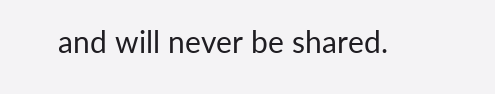and will never be shared.